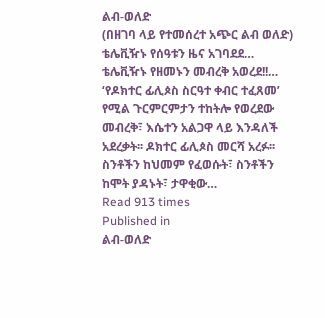ልብ-ወለድ
(በዘገባ ላይ የተመሰረተ አጭር ልብ ወለድ) ቴሌቪዥኑ የሰዓቱን ዜና አገባደደ… ቴሌቪዥኑ የዘመኑን መብረቅ አወረደ!!… ‘የዶክተር ፊሊጶስ ስርዓተ ቀብር ተፈጸመ’ የሚል ጉርምርምታን ተከትሎ የወረደው መብረቅ፣ እሴተን አልጋዋ ላይ እንዳለች አደረቃት፡፡ ዶክተር ፊሊጶስ መርሻ አረፉ፡፡ ስንቶችን ከህመም የፈወሱት፣ ስንቶችን ከሞት ያዳኑት፣ ታዋቂው…
Read 913 times
Published in
ልብ-ወለድ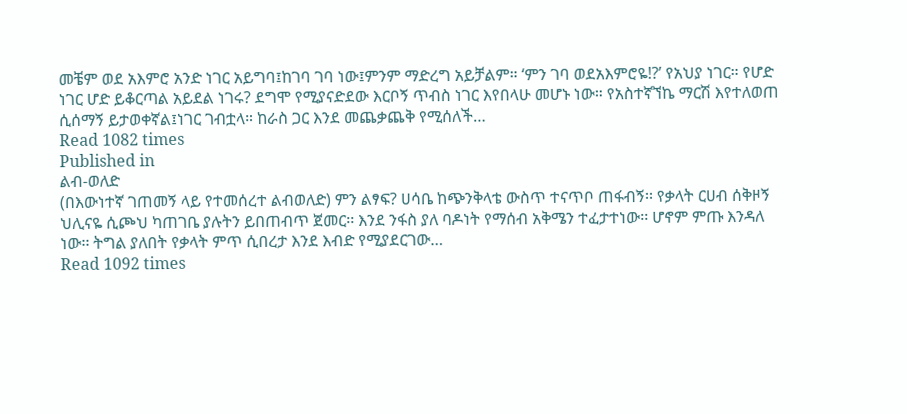መቼም ወደ አእምሮ አንድ ነገር አይግባ፤ከገባ ገባ ነው፤ምንም ማድረግ አይቻልም። ‘ምን ገባ ወደአእምሮዬ!?’ የአህያ ነገር። የሆድ ነገር ሆድ ይቆርጣል አይደል ነገሩ? ደግሞ የሚያናድደው እርቦኝ ጥብስ ነገር እየበላሁ መሆኑ ነው። የአስተኛኘኬ ማርሽ እየተለወጠ ሲሰማኝ ይታወቀኛል፤ነገር ገብቷላ። ከራስ ጋር እንደ መጨቃጨቅ የሚሰለች…
Read 1082 times
Published in
ልብ-ወለድ
(በእውነተኛ ገጠመኝ ላይ የተመሰረተ ልብወለድ) ምን ልፃፍ? ሀሳቤ ከጭንቅላቴ ውስጥ ተናጥቦ ጠፋብኝ፡፡ የቃላት ርሀብ ሰቅዞኝ ህሊናዬ ሲጮህ ካጠገቤ ያሉትን ይበጠብጥ ጀመር፡፡ እንደ ንፋስ ያለ ባዶነት የማሰብ አቅሜን ተፈታተነው፡፡ ሆኖም ምጡ እንዳለ ነው፡፡ ትግል ያለበት የቃላት ምጥ ሲበረታ እንደ እብድ የሚያደርገው…
Read 1092 times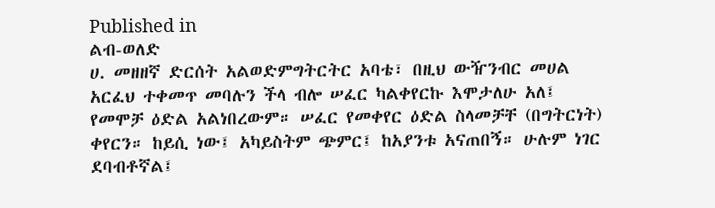Published in
ልብ-ወለድ
ሀ. መዘዘኛ ድርሰት አልወድምግትርትር አባቴ፣ በዚህ ውዥንብር መሀል አርፈህ ተቀመጥ መባሉን ችላ ብሎ ሠፈር ካልቀየርኩ እሞታለሁ አለ፤ የመሞቻ ዕድል አልነበረውም። ሠፈር የመቀየር ዕድል ስላመቻቸ (በግትርነት) ቀየርን። ከይሲ ነው፤ አካይስትም ጭምር፤ ከአያንቱ አናጠበኝ። ሁሉም ነገር ደባብቶኛል፤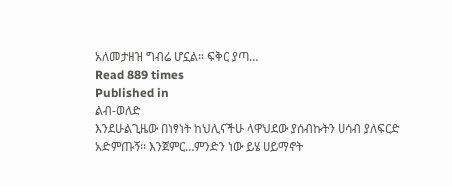አለመታዘዝ ግብሬ ሆኗል። ፍቅር ያጣ…
Read 889 times
Published in
ልብ-ወለድ
እንደሁልጊዜው በነፃነት ከህሊናችሁ ላዋህደው ያሰብኩትን ሀሳብ ያለፍርድ አድምጡኝ፡፡ እንጀምር…ምንድን ነው ይሄ ሀይማኖት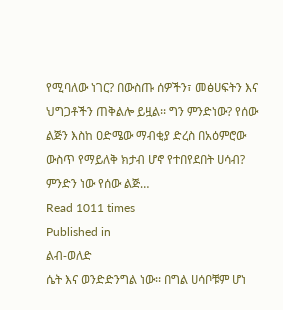የሚባለው ነገር? በውስጡ ሰዎችን፣ መፅሀፍትን እና ህግጋቶችን ጠቅልሎ ይዟል፡፡ ግን ምንድነው? የሰው ልጅን እስከ ዐድሜው ማብቂያ ድረስ በአዕምሮው ውስጥ የማይለቅ ክታብ ሆኖ የተበየደበት ሀሳብ? ምንድን ነው የሰው ልጅ…
Read 1011 times
Published in
ልብ-ወለድ
ሴት እና ወንድድንግል ነው፡፡ በግል ሀሳቦቹም ሆነ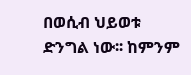በወሲብ ህይወቱ ድንግል ነው፡፡ ከምንም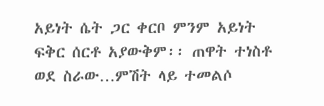አይነት ሴት ጋር ቀርቦ ምንም አይነት ፍቅር ሰርቶ አያውቅም፡፡ ጠዋት ተነስቶ ወደ ስራው…ምሽት ላይ ተመልሶ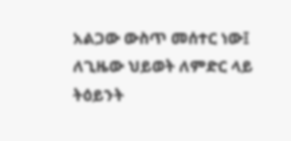አልጋው ውስጥ መሰተር ነው፤ ለጊዜው ህይወት ለምድር ላይ ትዕይንት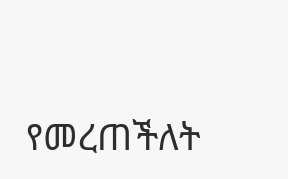የመረጠችለት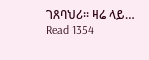ገጸባህሪ፡፡ ዛሬ ላይ…
Read 1354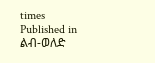times
Published in
ልብ-ወለድ